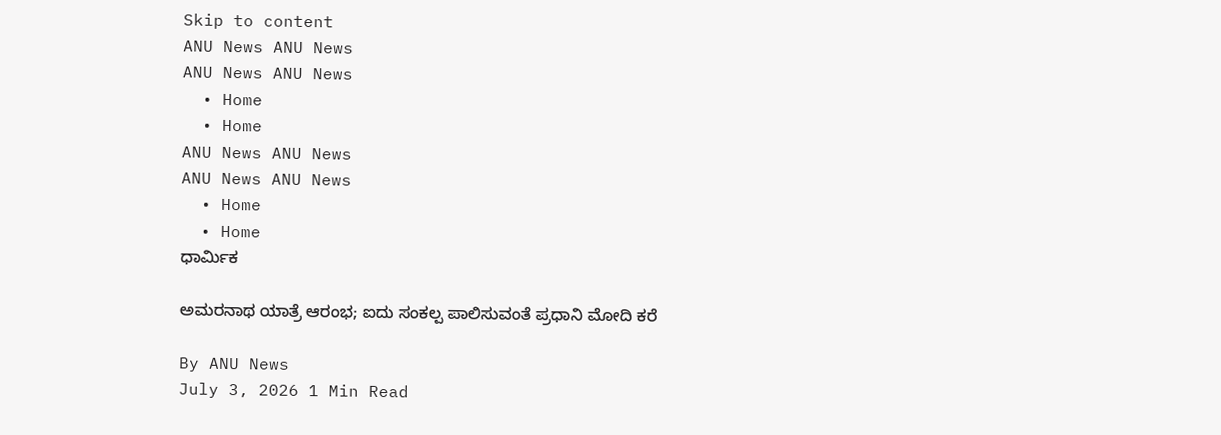Skip to content
ANU News ANU News
ANU News ANU News
  • Home
  • Home
ANU News ANU News
ANU News ANU News
  • Home
  • Home
ಧಾರ್ಮಿಕ

ಅಮರನಾಥ ಯಾತ್ರೆ ಆರಂಭ; ಐದು ಸಂಕಲ್ಪ ಪಾಲಿಸುವಂತೆ ಪ್ರಧಾನಿ ಮೋದಿ ಕರೆ

By ANU News
July 3, 2026 1 Min Read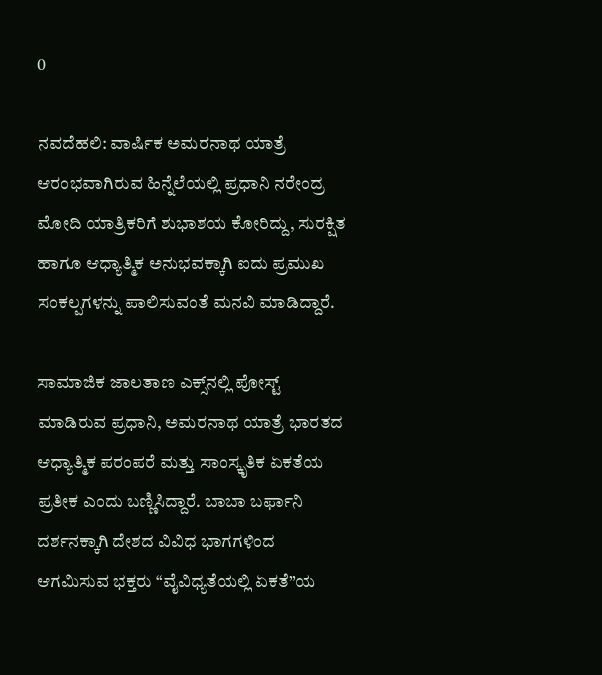0

ನವದೆಹಲಿ: ವಾರ್ಷಿಕ ಅಮರನಾಥ ಯಾತ್ರೆ ಆರಂಭವಾಗಿರುವ ಹಿನ್ನೆಲೆಯಲ್ಲಿ ಪ್ರಧಾನಿ ನರೇಂದ್ರ ಮೋದಿ ಯಾತ್ರಿಕರಿಗೆ ಶುಭಾಶಯ ಕೋರಿದ್ದು, ಸುರಕ್ಷಿತ ಹಾಗೂ ಆಧ್ಯಾತ್ಮಿಕ ಅನುಭವಕ್ಕಾಗಿ ಐದು ಪ್ರಮುಖ ಸಂಕಲ್ಪಗಳನ್ನು ಪಾಲಿಸುವಂತೆ ಮನವಿ ಮಾಡಿದ್ದಾರೆ.

ಸಾಮಾಜಿಕ ಜಾಲತಾಣ ಎಕ್ಸ್‌ನಲ್ಲಿ ಪೋಸ್ಟ್ ಮಾಡಿರುವ ಪ್ರಧಾನಿ, ಅಮರನಾಥ ಯಾತ್ರೆ ಭಾರತದ ಆಧ್ಯಾತ್ಮಿಕ ಪರಂಪರೆ ಮತ್ತು ಸಾಂಸ್ಕೃತಿಕ ಏಕತೆಯ ಪ್ರತೀಕ ಎಂದು ಬಣ್ಣಿಸಿದ್ದಾರೆ. ಬಾಬಾ ಬರ್ಫಾನಿ ದರ್ಶನಕ್ಕಾಗಿ ದೇಶದ ವಿವಿಧ ಭಾಗಗಳಿಂದ ಆಗಮಿಸುವ ಭಕ್ತರು “ವೈವಿಧ್ಯತೆಯಲ್ಲಿ ಏಕತೆ”ಯ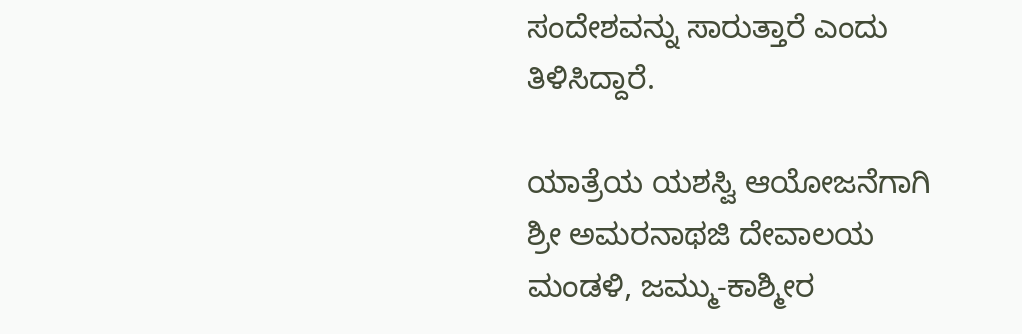ಸಂದೇಶವನ್ನು ಸಾರುತ್ತಾರೆ ಎಂದು ತಿಳಿಸಿದ್ದಾರೆ.

ಯಾತ್ರೆಯ ಯಶಸ್ವಿ ಆಯೋಜನೆಗಾಗಿ ಶ್ರೀ ಅಮರನಾಥಜಿ ದೇವಾಲಯ ಮಂಡಳಿ, ಜಮ್ಮು-ಕಾಶ್ಮೀರ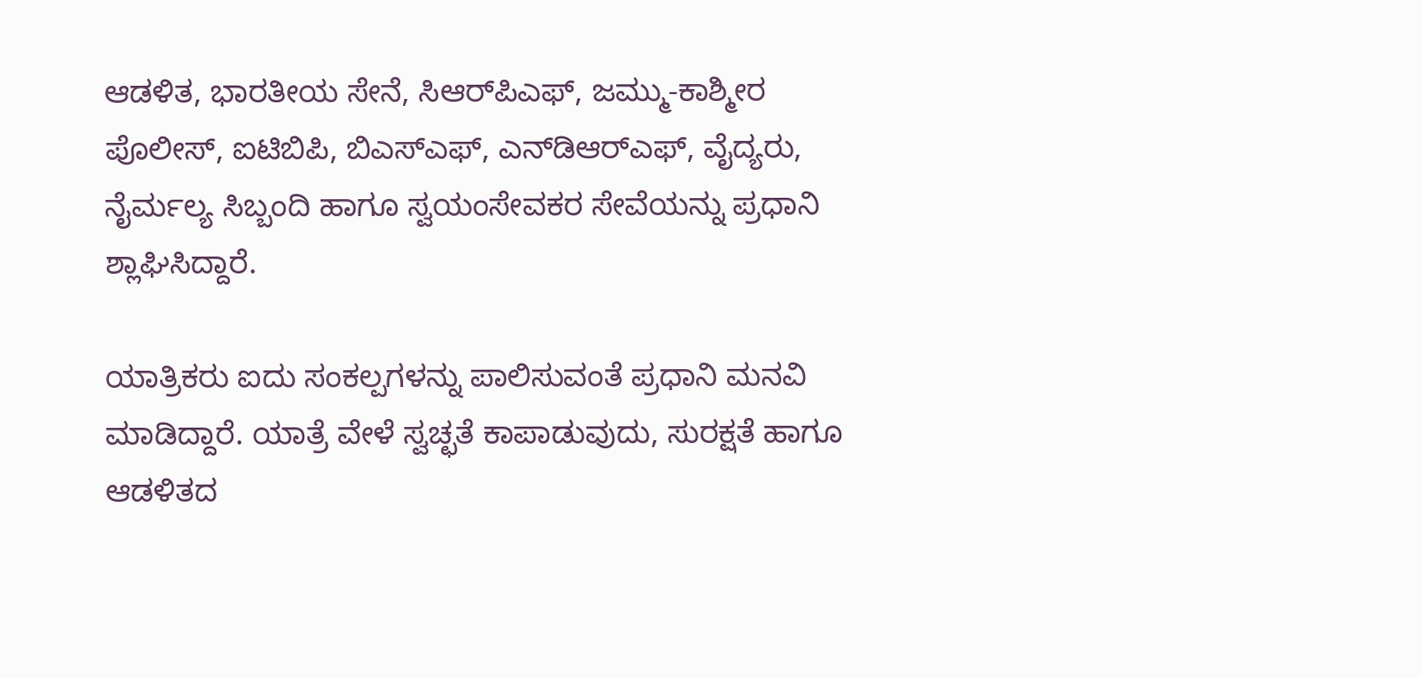ಆಡಳಿತ, ಭಾರತೀಯ ಸೇನೆ, ಸಿಆರ್‌ಪಿಎಫ್, ಜಮ್ಮು-ಕಾಶ್ಮೀರ ಪೊಲೀಸ್, ಐಟಿಬಿಪಿ, ಬಿಎಸ್‌ಎಫ್, ಎನ್‌ಡಿಆರ್‌ಎಫ್, ವೈದ್ಯರು, ನೈರ್ಮಲ್ಯ ಸಿಬ್ಬಂದಿ ಹಾಗೂ ಸ್ವಯಂಸೇವಕರ ಸೇವೆಯನ್ನು ಪ್ರಧಾನಿ ಶ್ಲಾಘಿಸಿದ್ದಾರೆ.

ಯಾತ್ರಿಕರು ಐದು ಸಂಕಲ್ಪಗಳನ್ನು ಪಾಲಿಸುವಂತೆ ಪ್ರಧಾನಿ ಮನವಿ ಮಾಡಿದ್ದಾರೆ. ಯಾತ್ರೆ ವೇಳೆ ಸ್ವಚ್ಛತೆ ಕಾಪಾಡುವುದು, ಸುರಕ್ಷತೆ ಹಾಗೂ ಆಡಳಿತದ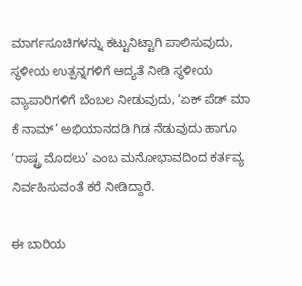ಮಾರ್ಗಸೂಚಿಗಳನ್ನು ಕಟ್ಟುನಿಟ್ಟಾಗಿ ಪಾಲಿಸುವುದು, ಸ್ಥಳೀಯ ಉತ್ಪನ್ನಗಳಿಗೆ ಆದ್ಯತೆ ನೀಡಿ ಸ್ಥಳೀಯ ವ್ಯಾಪಾರಿಗಳಿಗೆ ಬೆಂಬಲ ನೀಡುವುದು, ‘ಏಕ್ ಪೆಡ್ ಮಾ ಕೆ ನಾಮ್’ ಅಭಿಯಾನದಡಿ ಗಿಡ ನೆಡುವುದು ಹಾಗೂ ‘ರಾಷ್ಟ್ರ ಮೊದಲು’ ಎಂಬ ಮನೋಭಾವದಿಂದ ಕರ್ತವ್ಯ ನಿರ್ವಹಿಸುವಂತೆ ಕರೆ ನೀಡಿದ್ದಾರೆ.

ಈ ಬಾರಿಯ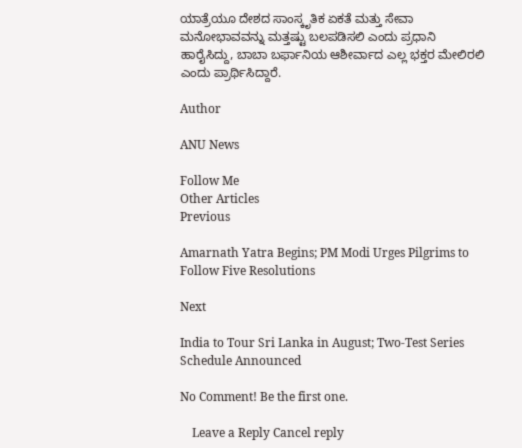ಯಾತ್ರೆಯೂ ದೇಶದ ಸಾಂಸ್ಕೃತಿಕ ಏಕತೆ ಮತ್ತು ಸೇವಾ ಮನೋಭಾವವನ್ನು ಮತ್ತಷ್ಟು ಬಲಪಡಿಸಲಿ ಎಂದು ಪ್ರಧಾನಿ ಹಾರೈಸಿದ್ದು, ಬಾಬಾ ಬರ್ಫಾನಿಯ ಆಶೀರ್ವಾದ ಎಲ್ಲ ಭಕ್ತರ ಮೇಲಿರಲಿ ಎಂದು ಪ್ರಾರ್ಥಿಸಿದ್ದಾರೆ.

Author

ANU News

Follow Me
Other Articles
Previous

Amarnath Yatra Begins; PM Modi Urges Pilgrims to Follow Five Resolutions

Next

India to Tour Sri Lanka in August; Two-Test Series Schedule Announced

No Comment! Be the first one.

    Leave a Reply Cancel reply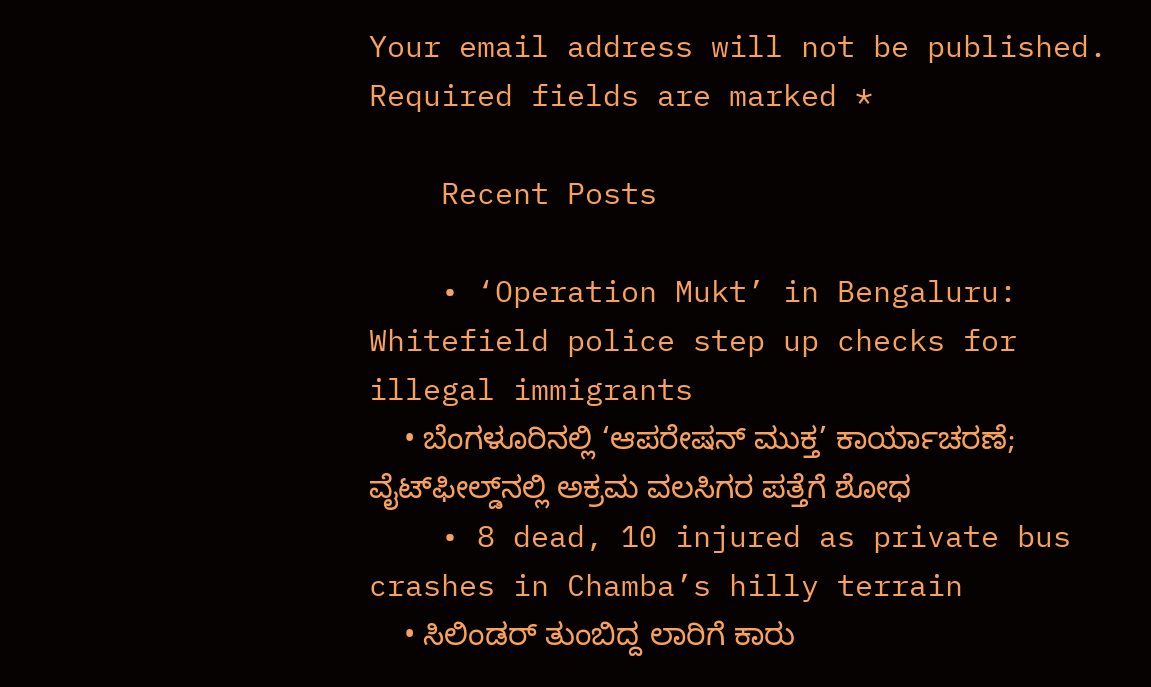Your email address will not be published. Required fields are marked *

    Recent Posts

    • ‘Operation Mukt’ in Bengaluru: Whitefield police step up checks for illegal immigrants
    • ಬೆಂಗಳೂರಿನಲ್ಲಿ ‘ಆಪರೇಷನ್ ಮುಕ್ತ’ ಕಾರ್ಯಾಚರಣೆ; ವೈಟ್‌ಫೀಲ್ಡ್‌ನಲ್ಲಿ ಅಕ್ರಮ ವಲಸಿಗರ ಪತ್ತೆಗೆ ಶೋಧ
    • 8 dead, 10 injured as private bus crashes in Chamba’s hilly terrain
    • ಸಿಲಿಂಡರ್ ತುಂಬಿದ್ದ ಲಾರಿಗೆ ಕಾರು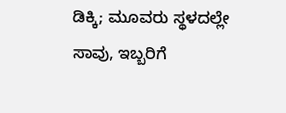ಡಿಕ್ಕಿ; ಮೂವರು ಸ್ಥಳದಲ್ಲೇ ಸಾವು, ಇಬ್ಬರಿಗೆ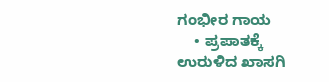ಗಂಭೀರ ಗಾಯ
    • ಪ್ರಪಾತಕ್ಕೆ ಉರುಳಿದ ಖಾಸಗಿ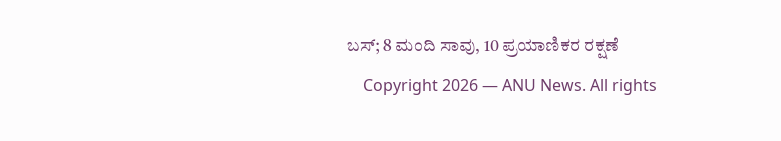ಬಸ್; 8 ಮಂದಿ ಸಾವು, 10 ಪ್ರಯಾಣಿಕರ ರಕ್ಷಣೆ
    Copyright 2026 — ANU News. All rights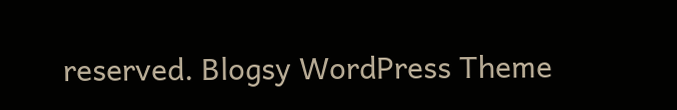reserved. Blogsy WordPress Theme